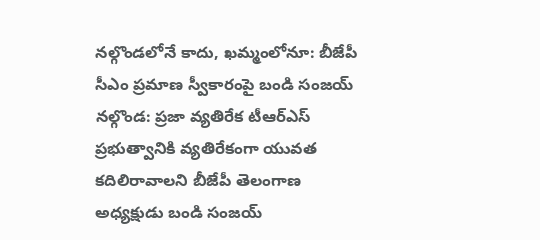నల్గొండలోనే కాదు, ఖమ్మంలోనూ: బీజేపీ సీఎం ప్రమాణ స్వీకారంపై బండి సంజయ్
నల్గొండ: ప్రజా వ్యతిరేక టీఆర్ఎస్ ప్రభుత్వానికి వ్యతిరేకంగా యువత కదిలిరావాలని బీజేపీ తెలంగాణ అధ్యక్షుడు బండి సంజయ్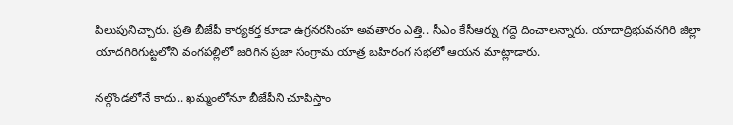పిలుపునిచ్చారు. ప్రతి బీజేపీ కార్యకర్త కూడా ఉగ్రనరసింహ అవతారం ఎత్తి.. సీఎం కేసీఆర్ను గద్దె దించాలన్నారు. యాదాద్రిభువనగిరి జిల్లా యాదగిరిగుట్టలోని వంగపల్లిలో జరిగిన ప్రజా సంగ్రామ యాత్ర బహిరంగ సభలో ఆయన మాట్లాడారు.

నల్గొండలోనే కాదు.. ఖమ్మంలోనూ బీజేపీని చూపిస్తాం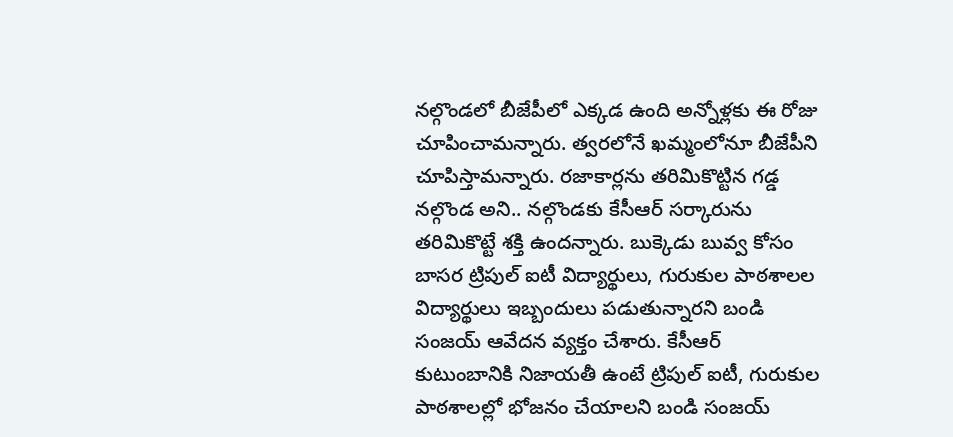నల్గొండలో బీజేపీలో ఎక్కడ ఉంది అన్నోళ్లకు ఈ రోజు చూపించామన్నారు. త్వరలోనే ఖమ్మంలోనూ బీజేపీని చూపిస్తామన్నారు. రజాకార్లను తరిమికొట్టిన గడ్డ నల్గొండ అని.. నల్గొండకు కేసీఆర్ సర్కారును తరిమికొట్టే శక్తి ఉందన్నారు. బుక్కెడు బువ్వ కోసం బాసర ట్రిపుల్ ఐటీ విద్యార్థులు, గురుకుల పాఠశాలల విద్యార్థులు ఇబ్బందులు పడుతున్నారని బండి సంజయ్ ఆవేదన వ్యక్తం చేశారు. కేసీఆర్ కుటుంబానికి నిజాయతీ ఉంటే ట్రిపుల్ ఐటీ, గురుకుల పాఠశాలల్లో భోజనం చేయాలని బండి సంజయ్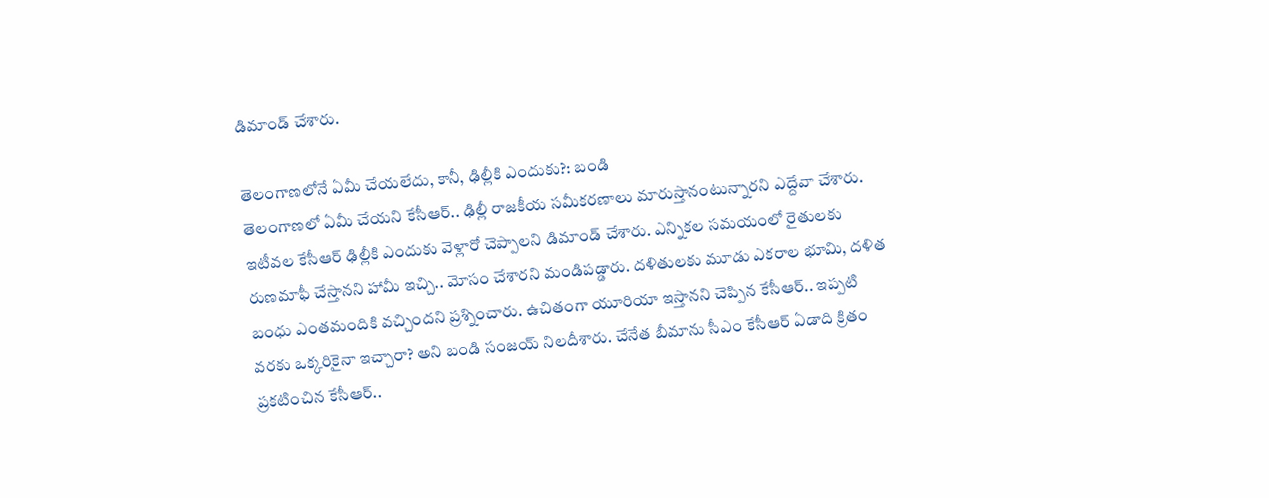డిమాండ్ చేశారు.

తెలంగాణలోనే ఏమీ చేయలేదు, కానీ, ఢిల్లీకి ఎందుకు?: బండి
తెలంగాణలో ఏమీ చేయని కేసీఆర్.. ఢిల్లీ రాజకీయ సమీకరణాలు మారుస్తానంటున్నారని ఎద్దేవా చేశారు. ఇటీవల కేసీఆర్ ఢిల్లీకి ఎందుకు వెళ్లారో చెప్పాలని డిమాండ్ చేశారు. ఎన్నికల సమయంలో రైతులకు రుణమాఫీ చేస్తానని హామీ ఇచ్చి.. మోసం చేశారని మండిపడ్డారు. దళితులకు మూడు ఎకరాల భూమి, దళిత బంధు ఎంతమందికి వచ్చిందని ప్రశ్నించారు. ఉచితంగా యూరియా ఇస్తానని చెప్పిన కేసీఆర్.. ఇప్పటి వరకు ఒక్కరికైనా ఇచ్చారా? అని బండి సంజయ్ నిలదీశారు. చేనేత బీమాను సీఎం కేసీఆర్ ఏడాది క్రితం ప్రకటించిన కేసీఆర్..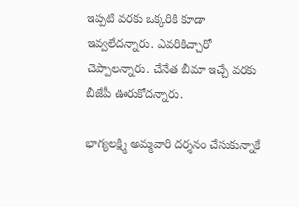ఇప్పటి వరకు ఒక్కరికి కూడా ఇవ్వలేదన్నారు. ఎవరికిచ్చారో చెప్పాలన్నారు. చేనేత బీమా ఇచ్చే వరకు బీజేపీ ఊరుకోదన్నారు.

భాగ్యలక్ష్మి అమ్మవారి దర్శనం చేసుకున్నాకే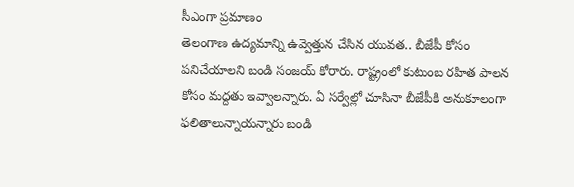సీఎంగా ప్రమాణం
తెలంగాణ ఉద్యమాన్ని ఉవ్వెత్తున చేసిన యువత.. బీజేపీ కోసం పనిచేయాలని బండి సంజయ్ కోరారు. రాష్ట్రంలో కుటుంబ రహిత పాలన కోసం మద్దతు ఇవ్వాలన్నారు. ఏ సర్వేల్లో చూసినా బీజేపీకి అనుకూలంగా ఫలితాలున్నాయన్నారు బండి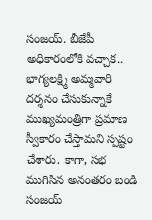సంజయ్. బీజేపీ అధికారంలోకి వచ్చాక.. భాగ్యలక్ష్మి అమ్మవారి దర్శనం చేసుకున్నాకే ముఖ్యమంత్రిగా ప్రమాణ స్వీకారం చేస్తామని స్పష్టం చేశారు. కాగా, సభ ముగిసిన అనంతరం బండి సంజయ్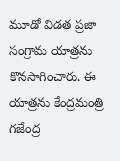మూడో విడత ప్రజా సంగ్రామ యాత్రను కొనసాగించారు. ఈ యాత్రను కేంద్రమంత్రి గజేంద్ర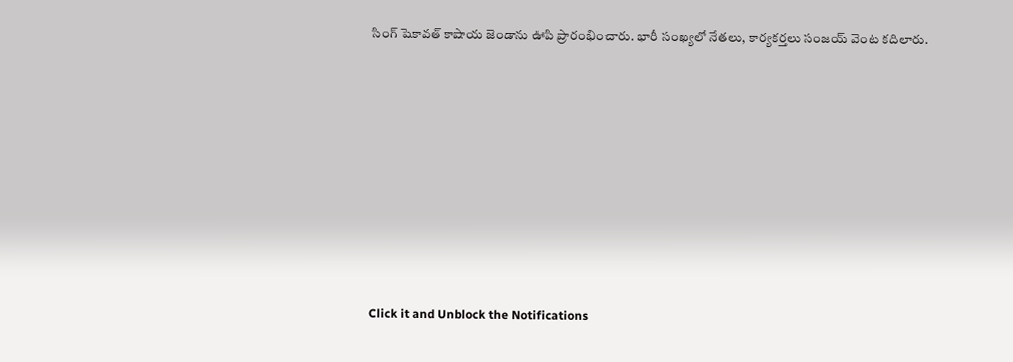సింగ్ షెకావత్ కాషాయ జెండాను ఊపి ప్రారంభించారు. భారీ సంఖ్యలో నేతలు, కార్యకర్తలు సంజయ్ వెంట కదిలారు.












Click it and Unblock the Notifications